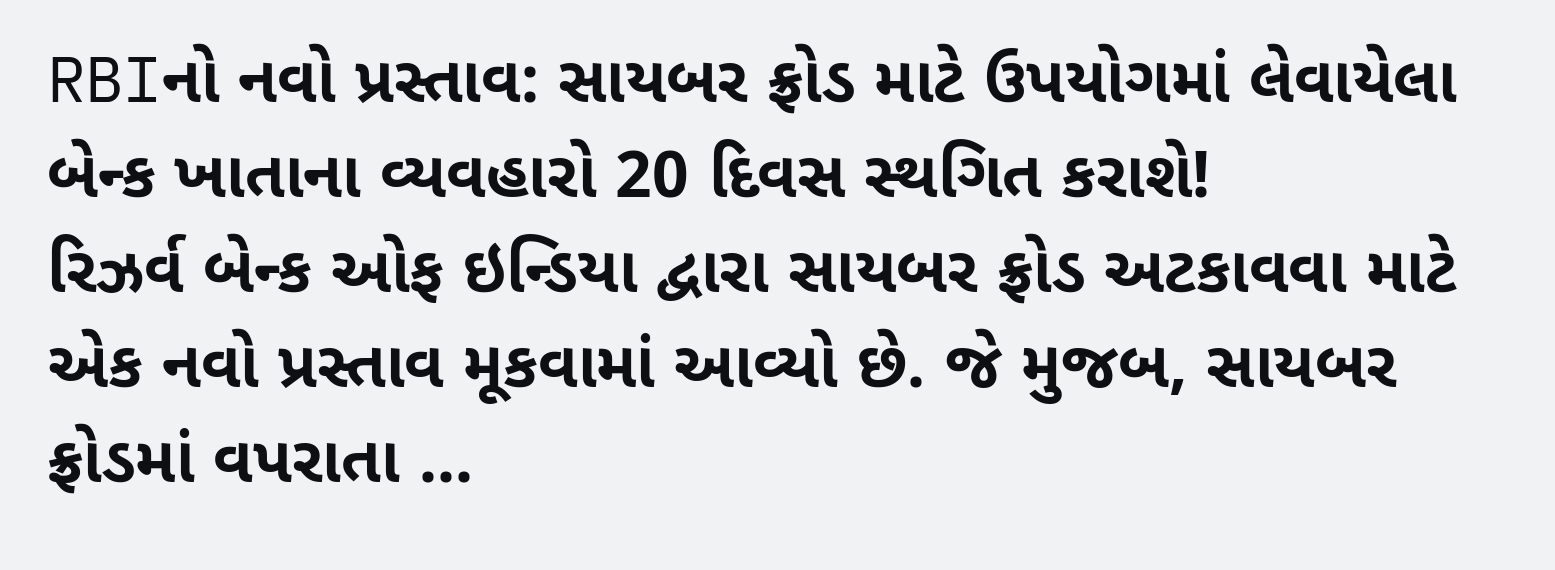RBIનો નવો પ્રસ્તાવ: સાયબર ફ્રોડ માટે ઉપયોગમાં લેવાયેલા બેન્ક ખાતાના વ્યવહારો 20 દિવસ સ્થગિત કરાશે!
રિઝર્વ બેન્ક ઓફ ઇન્ડિયા દ્વારા સાયબર ફ્રોડ અટકાવવા માટે એક નવો પ્રસ્તાવ મૂકવામાં આવ્યો છે. જે મુજબ, સાયબર ફ્રોડમાં વપરાતા ...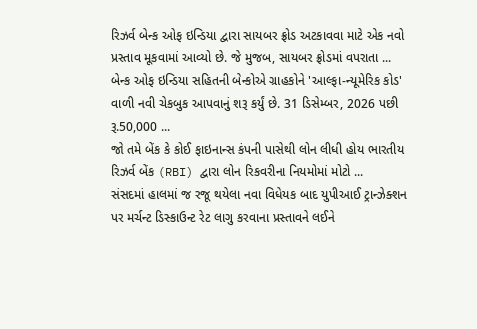રિઝર્વ બેન્ક ઓફ ઇન્ડિયા દ્વારા સાયબર ફ્રોડ અટકાવવા માટે એક નવો પ્રસ્તાવ મૂકવામાં આવ્યો છે. જે મુજબ, સાયબર ફ્રોડમાં વપરાતા ...
બેન્ક ઓફ ઇન્ડિયા સહિતની બેન્કોએ ગ્રાહકોને 'આલ્ફા-ન્યૂમેરિક કોડ' વાળી નવી ચેકબુક આપવાનું શરૂ કર્યું છે. 31 ડિસેમ્બર, 2026 પછી રૂ.50,000 ...
જો તમે બેંક કે કોઈ ફાઇનાન્સ કંપની પાસેથી લોન લીધી હોય ભારતીય રિઝર્વ બેંક (RBI) દ્વારા લોન રિકવરીના નિયમોમાં મોટો ...
સંસદમાં હાલમાં જ રજૂ થયેલા નવા વિધેયક બાદ યુપીઆઈ ટ્રાન્ઝેક્શન પર મર્ચન્ટ ડિસ્કાઉન્ટ રેટ લાગુ કરવાના પ્રસ્તાવને લઈને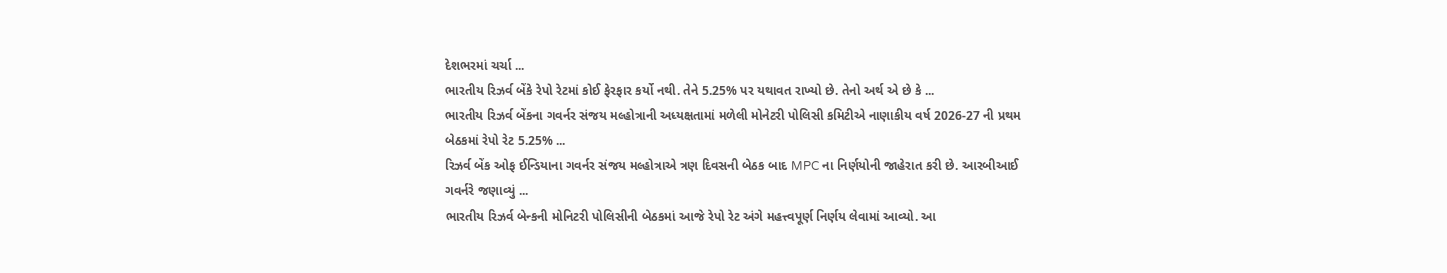દેશભરમાં ચર્ચા ...
ભારતીય રિઝર્વ બેંકે રેપો રેટમાં કોઈ ફેરફાર કર્યો નથી. તેને 5.25% પર યથાવત રાખ્યો છે. તેનો અર્થ એ છે કે ...
ભારતીય રિઝર્વ બેંકના ગવર્નર સંજય મલ્હોત્રાની અધ્યક્ષતામાં મળેલી મોનેટરી પોલિસી કમિટીએ નાણાકીય વર્ષ 2026-27 ની પ્રથમ બેઠકમાં રેપો રેટ 5.25% ...
રિઝર્વ બેંક ઓફ ઈન્ડિયાના ગવર્નર સંજય મલ્હોત્રાએ ત્રણ દિવસની બેઠક બાદ MPC ના નિર્ણયોની જાહેરાત કરી છે. આરબીઆઈ ગવર્નરે જણાવ્યું ...
ભારતીય રિઝર્વ બેન્કની મોનિટરી પોલિસીની બેઠકમાં આજે રેપો રેટ અંગે મહત્ત્વપૂર્ણ નિર્ણય લેવામાં આવ્યો. આ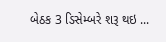બેઠક 3 ડિસેમ્બરે શરૂ થઇ ...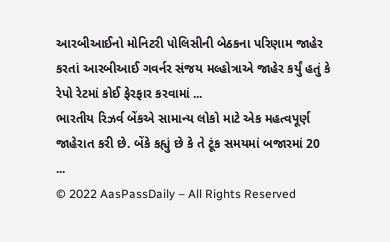આરબીઆઈનો મોનિટરી પોલિસીની બેઠકના પરિણામ જાહેર કરતાં આરબીઆઈ ગવર્નર સંજય મલ્હોત્રાએ જાહેર કર્યું હતું કે રેપો રેટમાં કોઈ ફેરફાર કરવામાં ...
ભારતીય રિઝર્વ બેંકએ સામાન્ય લોકો માટે એક મહત્વપૂર્ણ જાહેરાત કરી છે. બેંકે કહ્યું છે કે તે ટૂંક સમયમાં બજારમાં 20 ...
© 2022 AasPassDaily – All Rights Reserved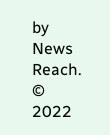by News Reach.
© 2022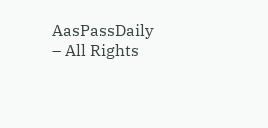AasPassDaily – All Rights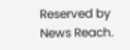Reserved by News Reach.